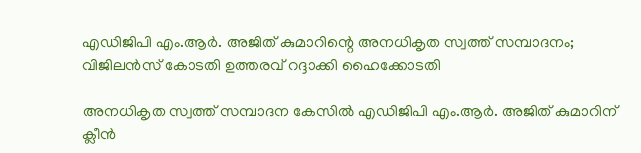എഡിജിപി എം.ആര്‍. അജിത് കുമാറിന്റെ അനധികൃത സ്വത്ത് സമ്പാദനം; വിജിലൻസ് കോടതി ഉത്തരവ് റദ്ദാക്കി ഹൈക്കോടതി

അനധികൃത സ്വത്ത് സമ്പാദന കേസിൽ എഡിജിപി എം.ആർ. അജിത് കുമാറിന് ക്ലീൻ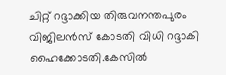ചിറ്റ് റദ്ദാക്കിയ തിരുവനന്തപുരം വിജിലൻസ് കോടതി വിധി റദ്ദാകി ഹൈക്കോടതി.കേസില്‍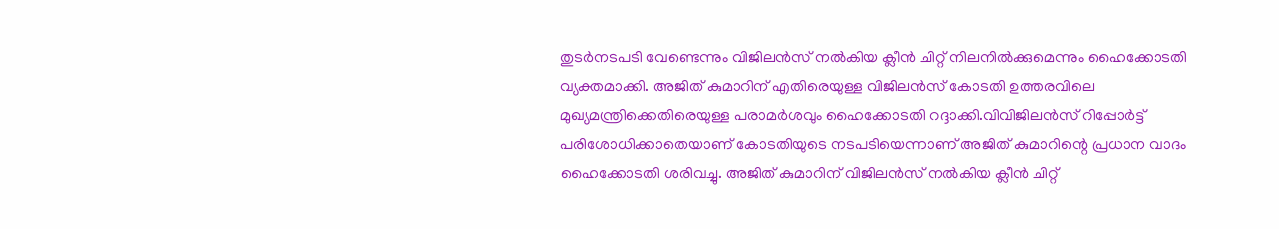തുടർനടപടി വേണ്ടെന്നും വിജിലൻസ് നല്‍കിയ ക്ലീൻ ചിറ്റ് നിലനില്‍ക്കുമെന്നും ഹൈക്കോടതി വ്യക്തമാക്കി. അജിത് കുമാറിന് എതിരെയുള്ള വിജിലൻസ് കോടതി ഉത്തരവിലെ മുഖ്യമന്ത്രിക്കെതിരെയുള്ള പരാമർശവും ഹൈക്കോടതി റദ്ദാക്കി.വിവിജിലൻസ് റിപ്പോർട്ട് പരിശോധിക്കാതെയാണ് കോടതിയുടെ നടപടിയെന്നാണ് അജിത് കുമാറിന്റെ പ്രധാന വാദം ഹൈക്കോടതി ശരിവച്ചു. അജിത് കുമാറിന് വിജിലൻസ് നല്‍കിയ ക്ലീൻ ചിറ്റ്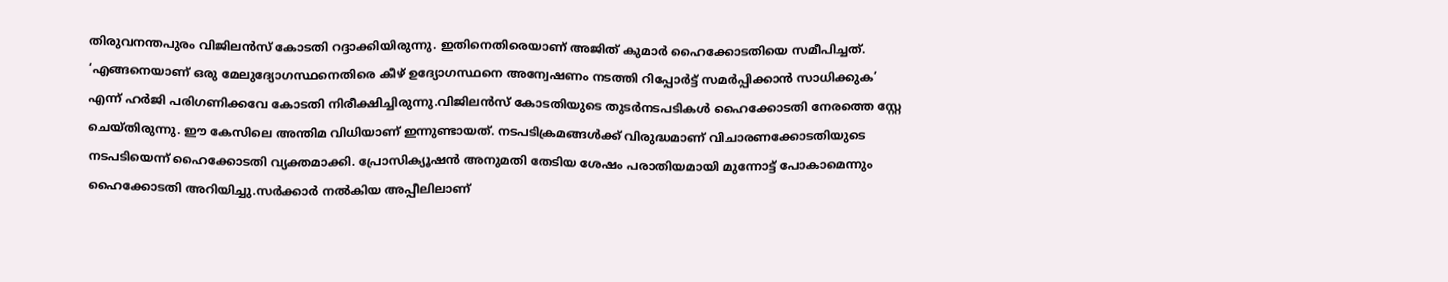തിരുവനന്തപുരം വിജിലൻസ് കോടതി റദ്ദാക്കിയിരുന്നു. ഇതിനെതിരെയാണ് അജിത് കുമാർ ഹൈക്കോടതിയെ സമീപിച്ചത്. ‘എങ്ങനെയാണ് ഒരു മേലുദ്യോഗസ്ഥനെതിരെ കീഴ് ഉദ്യോഗസ്ഥനെ അന്വേഷണം നടത്തി റിപ്പോർട്ട് സമർപ്പിക്കാൻ സാധിക്കുക’ എന്ന് ഹർജി പരിഗണിക്കവേ കോടതി നിരീക്ഷിച്ചിരുന്നു.വിജിലൻസ് കോടതിയുടെ തുടർനടപടികള്‍ ഹൈക്കോടതി നേരത്തെ സ്റ്റേ ചെയ്തിരുന്നു. ഈ കേസിലെ അന്തിമ വിധിയാണ് ഇന്നുണ്ടായത്. നടപടിക്രമങ്ങള്‍ക്ക് വിരുദ്ധമാണ് വിചാരണക്കോടതിയുടെ നടപടിയെന്ന് ഹൈക്കോടതി വ്യക്തമാക്കി. പ്രോസിക്യൂഷന്‍ അനുമതി തേടിയ ശേഷം പരാതിയമായി മുന്നോട്ട് പോകാമെന്നും ഹൈക്കോടതി അറിയിച്ചു.സര്‍ക്കാര്‍ നല്‍കിയ അപ്പീലിലാണ്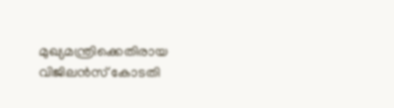മുഖ്യമന്ത്രിക്കെതിരായ വിജിലന്‍സ് കോടതി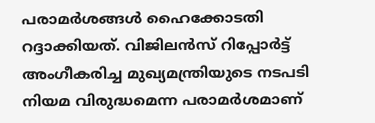പരാമര്‍ശങ്ങള്‍ ഹൈക്കോടതി റദ്ദാക്കിയത്. വിജിലന്‍സ് റിപ്പോര്‍ട്ട് അംഗീകരിച്ച മുഖ്യമന്ത്രിയുടെ നടപടി നിയമ വിരുദ്ധമെന്ന പരാമര്‍ശമാണ്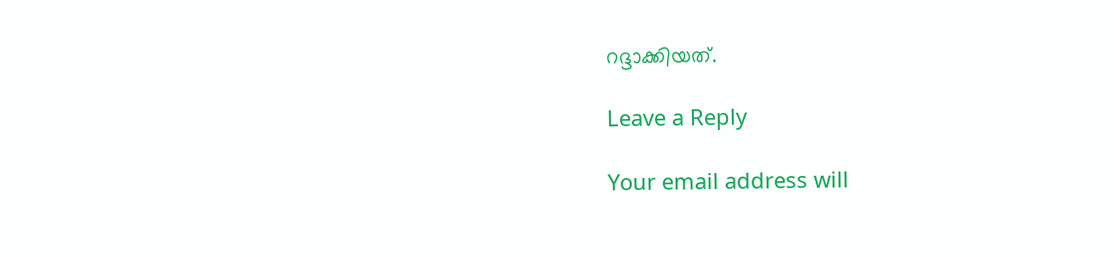റദ്ദാക്കിയത്.

Leave a Reply

Your email address will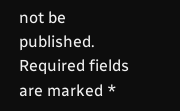not be published. Required fields are marked *